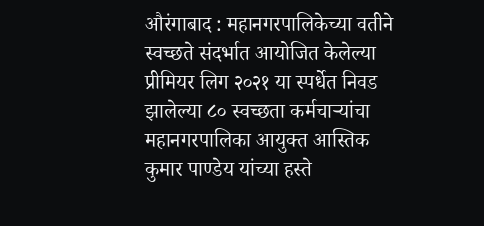औरंगाबाद : महानगरपालिकेच्या वतीने स्वच्छते संदर्भात आयोजित केलेल्या प्रीमियर लिग २०२१ या स्पर्धेत निवड झालेल्या ८० स्वच्छता कर्मचाऱ्यांचा महानगरपालिका आयुक्त आस्तिक कुमार पाण्डेय यांच्या हस्ते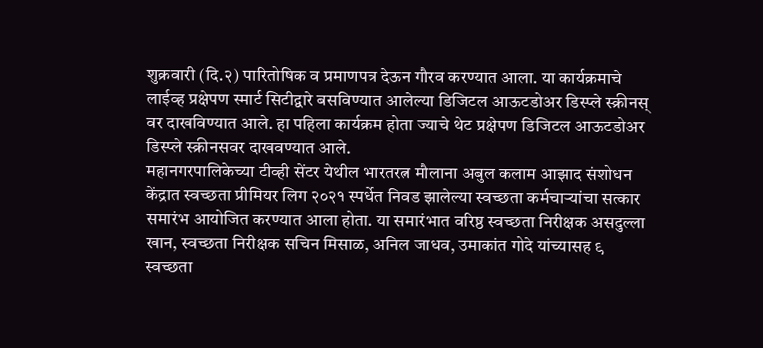शुक्रवारी (दि.२) पारितोषिक व प्रमाणपत्र देऊन गौरव करण्यात आला. या कार्यक्रमाचे लाईव्ह प्रक्षेपण स्मार्ट सिटीद्वारे बसविण्यात आलेल्या डिजिटल आऊटडोअर डिस्प्ले स्क्रीनस् वर दाखविण्यात आले. हा पहिला कार्यक्रम होता ज्याचे थेट प्रक्षेपण डिजिटल आऊटडोअर डिस्प्ले स्क्रीनसवर दाखवण्यात आले.
महानगरपालिकेच्या टीव्ही सेंटर येथील भारतरत्न मौलाना अबुल कलाम आझाद संशोधन केंद्रात स्वच्छता प्रीमियर लिग २०२१ स्पर्धेत निवड झालेल्या स्वच्छता कर्मचाऱ्यांचा सत्कार समारंभ आयोजित करण्यात आला होता. या समारंभात वरिष्ठ स्वच्छता निरीक्षक असदुल्ला खान, स्वच्छता निरीक्षक सचिन मिसाळ, अनिल जाधव, उमाकांत गोदे यांच्यासह ९ स्वच्छता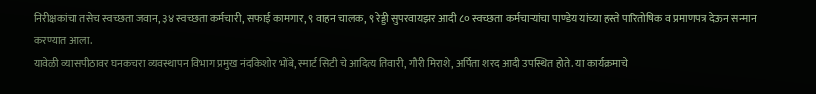निरीक्षकांचा तसेच स्वच्छता जवान, ३४ स्वच्छता कर्मचारी, सफाई कामगार, ९ वाहन चालक, ९ रेड्डी सुपरवायझर आदी ८० स्वच्छता कर्मचाऱ्यांचा पाण्डेय यांच्या हस्ते पारितोषिक व प्रमाणपत्र देऊन सन्मान करण्यात आला.
यावेळी व्यासपीठावर घनकचरा व्यवस्थापन विभाग प्रमुख नंदकिशोर भोंबे, स्मार्ट सिटी चे आदित्य तिवारी, गौरी मिराशे, अर्पिता शरद आदी उपस्थित होते. या कार्यक्रमाचे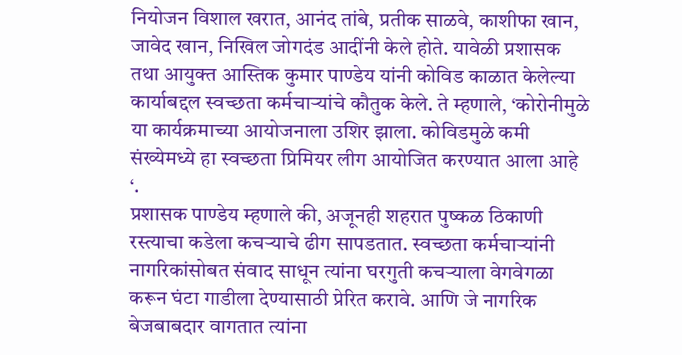नियोजन विशाल खरात, आनंद तांबे, प्रतीक साळवे, काशीफा खान, जावेद खान, निखिल जोगदंड आदींनी केले होते. यावेळी प्रशासक तथा आयुक्त आस्तिक कुमार पाण्डेय यांनी कोविड काळात केलेल्या कार्याबद्दल स्वच्छता कर्मचाऱ्यांचे कौतुक केले. ते म्हणाले, ‘कोरोनीमुळे या कार्यक्रमाच्या आयोजनाला उशिर झाला. कोविडमुळे कमी संख्येमध्ये हा स्वच्छता प्रिमियर लीग आयोजित करण्यात आला आहे ‘.
प्रशासक पाण्डेय म्हणाले की, अजूनही शहरात पुष्कळ ठिकाणी रस्त्याचा कडेला कचऱ्याचे ढीग सापडतात. स्वच्छता कर्मचाऱ्यांनी नागरिकांसोबत संवाद साधून त्यांना घरगुती कचऱ्याला वेगवेगळा करून घंटा गाडीला देण्यासाठी प्रेरित करावे. आणि जे नागरिक बेजबाबदार वागतात त्यांना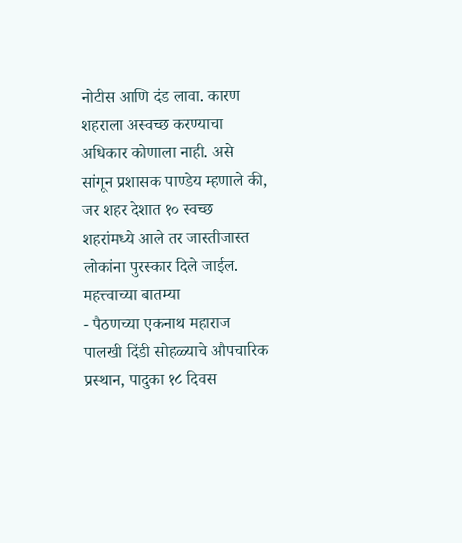नोटीस आणि दंड लावा. कारण शहराला अस्वच्छ करण्याचा अधिकार कोणाला नाही. असे सांगून प्रशासक पाण्डेय म्हणाले की, जर शहर देशात १० स्वच्छ शहरांमध्ये आले तर जास्तीजास्त लोकांना पुरस्कार दिले जाईल.
महत्त्वाच्या बातम्या
- पैठणच्या एकनाथ महाराज पालखी दिंडी सोहळ्याचे औपचारिक प्रस्थान, पादुका १८ दिवस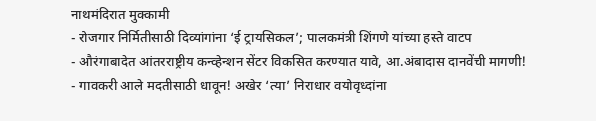नाथमंदिरात मुक्कामी
- रोजगार निर्मितीसाठी दिव्यांगांना ‘ई ट्रायसिकल’; पालकमंत्री शिंगणे यांच्या हस्ते वाटप
- औरंगाबादेत आंतरराष्ट्रीय कन्व्हेन्शन सेंटर विकसित करण्यात यावे, आ.अंबादास दानवेंची मागणी!
- गावकरी आले मदतीसाठी धावून! अखेर ‘त्या’ निराधार वयोवृध्दांना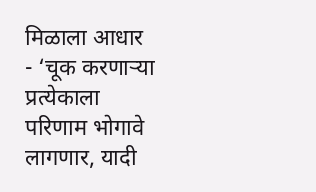मिळाला आधार
- ‘चूक करणाऱ्या प्रत्येकाला परिणाम भोगावे लागणार, यादी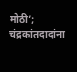मोठी’; चंद्रकांतदादांना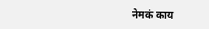नेमकं काय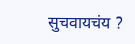सुचवायचंय ?